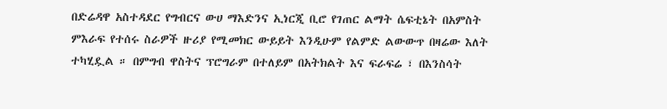በድሬዳዋ አስተዳደር የግብርና ውሀ ማእድንና ኢነርጂ ቢሮ የገጠር ልማት ሴፍቲኔት በአምስት ምእራፍ የተሰሩ ስራዎች ዙሪያ የሚመክር ውይይት እንዲሁም የልምድ ልውውጥ በዛሬው እለት ተካሂዷል ። በምግብ ዋስትና ፕሮግራም በተለይም በአትክልት እና ፍራፍሬ ፣ በእንስሳት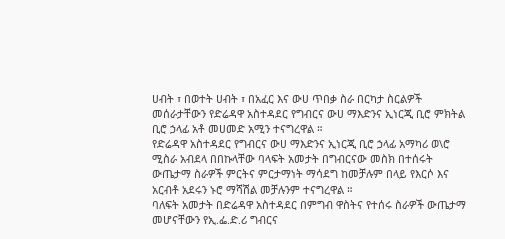ሀብት ፣ በወተት ሀብት ፣ በአፈር እና ውሀ ጥበቃ ስራ በርካታ ስርልዎች መሰራታቸውን የድሬዳዋ አስተዳደር የግብርና ውሀ ማእድንና ኢነርጂ ቢሮ ምክትል ቢሮ ኃላፊ አቶ መሀመድ አሚን ተናግረዋል ።
የድሬዳዋ አስተዳደር የግብርና ውሀ ማእድንና ኢነርጂ ቢሮ ኃላፊ አማካሪ ወ\ሮ ሚስራ አብደላ በበኩላቸው ባላፍት አመታት በግብርናው መስክ በተሰሩት ውጤታማ ስራዎች ምርትና ምርታማነት ማሳደግ ከመቻሉም በላይ የእርሶ እና አርብቶ አደሩን ኑሮ ማሻሽል መቻሉንም ተናግረዋል ።
ባለፍት አመታት በድሬዳዋ አስተዳደር በምግብ ዋስትና የተሰሩ ስራዎች ውጤታማ መሆናቸውን የኢ.ፌ.ድ.ሪ ግብርና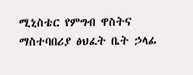ሚኒስቴር የምግብ ዋስትና ማስተባበሪያ ፅህፈት ቤት ኃላፊ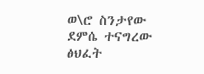ወ\ሮ ስንታየው ደምሴ ተናግረው ፅህፈት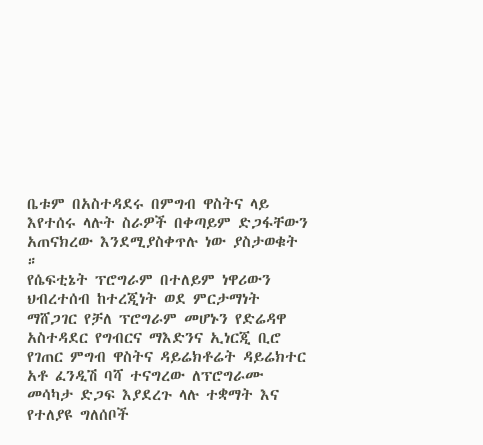ቤቱም በአስተዳደሩ በምግብ ዋስትና ላይ እየተሰሩ ላሉት ስራዎች በቀጣይም ድጋፋቸውን አጠናክረው እንደሚያስቀጥሉ ነው ያስታወቁት ።
የሴፍቲኔት ፕሮግራም በተለይም ነዋሪውን ህብረተሰብ ከተረጂነት ወደ ምርታማነት ማሸጋገር የቻለ ፕሮግራም መሆኑን የድሬዳዋ አስተዳደር የግብርና ማእድንና ኢነርጂ ቢሮ የገጠር ምግብ ዋስትና ዳይሬክቶሬት ዳይሬክተር አቶ ፈንዲሽ ባሻ ተናግረው ለፕሮግራሙ መሳካታ ድጋፍ እያደረጉ ላሉ ተቋማት እና የተለያዩ ግለሰቦች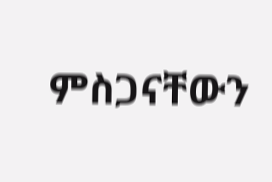ምስጋናቸውን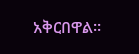አቅርበዋል።